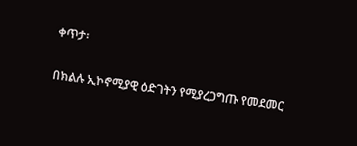ቀጥታ፡

በክልሉ ኢኮኖሚያዊ ዕድገትን የሚያረጋግጡ የመደመር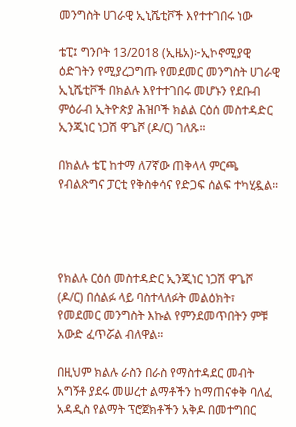መንግስት ሀገራዊ ኢኒሼቲቮች እየተተገበሩ ነው

ቴፒ፤ ግንቦት 13/2018 (ኢዜአ)፦ኢኮኖሚያዊ ዕድገትን የሚያረጋግጡ የመደመር መንግስት ሀገራዊ ኢኒሼቲቮች በክልሉ እየተተገበሩ መሆኑን የደቡብ ምዕራብ ኢትዮጵያ ሕዝቦች ክልል ርዕሰ መስተዳድር ኢንጂነር ነጋሽ ዋጌሾ (ዶ/ር) ገለጹ።

በክልሉ ቴፒ ከተማ ለ7ኛው ጠቅላላ ምርጫ የብልጽግና ፓርቲ የቅስቀሳና የድጋፍ ሰልፍ ተካሂዷል።




የክልሉ ርዕሰ መስተዳድር ኢንጂነር ነጋሽ ዋጌሾ (ዶ/ር) በሰልፉ ላይ ባስተላለፉት መልዕክት፣ የመደመር መንግስት እኩል የምንደመጥበትን ምቹ አውድ ፈጥሯል ብለዋል።

በዚህም ክልሉ ራስን በራስ የማስተዳደር መብት አግኝቶ ያደሩ መሠረተ ልማቶችን ከማጠናቀቅ ባለፈ አዳዲስ የልማት ፕሮጀክቶችን አቅዶ በመተግበር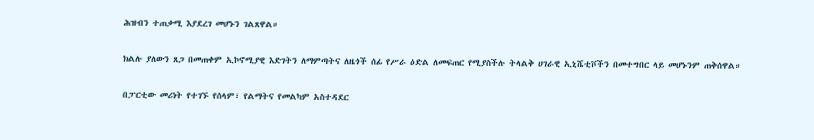ሕዝብን ተጠቃሚ እያደረገ መሆኑን ገልጸዋል።

ክልሉ ያለውን ጸጋ በመጠቀም ኢኮኖሚያዊ እድገትን ለማምጣትና ለዜጎች ሰፊ የሥራ ዕድል ለመፍጠር የሚያስችሉ ትላልቅ ሀገራዊ ኢኒሼቲቮችን በመተግበር ላይ መሆኑንም ጠቅሰዋል።

በፓርቲው መሪነት የተገኙ የሰላም፣ የልማትና የመልካም አስተዳደር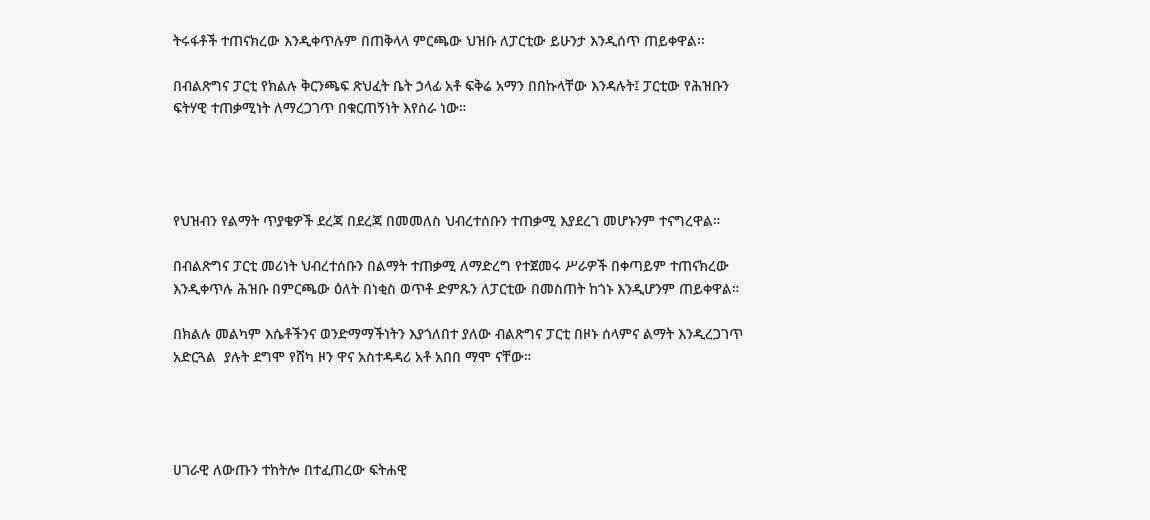ትሩፋቶች ተጠናክረው እንዲቀጥሉም በጠቅላላ ምርጫው ህዝቡ ለፓርቲው ይሁንታ እንዲሰጥ ጠይቀዋል፡፡

በብልጽግና ፓርቲ የክልሉ ቅርንጫፍ ጽህፈት ቤት ኃላፊ አቶ ፍቅሬ አማን በበኩላቸው እንዳሉት፤ ፓርቲው የሕዝቡን ፍትሃዊ ተጠቃሚነት ለማረጋገጥ በቁርጠኝነት እየሰራ ነው።




የህዝብን የልማት ጥያቄዎች ደረጃ በደረጃ በመመለስ ህብረተሰቡን ተጠቃሚ እያደረገ መሆኑንም ተናግረዋል።

በብልጽግና ፓርቲ መሪነት ህብረተሰቡን በልማት ተጠቃሚ ለማድረግ የተጀመሩ ሥራዎች በቀጣይም ተጠናክረው እንዲቀጥሉ ሕዝቡ በምርጫው ዕለት በነቂስ ወጥቶ ድምጹን ለፓርቲው በመስጠት ከጎኑ እንዲሆንም ጠይቀዋል።

በክልሉ መልካም እሴቶችንና ወንድማማችነትን እያጎለበተ ያለው ብልጽግና ፓርቲ በዞኑ ሰላምና ልማት እንዲረጋገጥ አድርጓል  ያሉት ደግሞ የሸካ ዞን ዋና አስተዳዳሪ አቶ አበበ ማሞ ናቸው።




ሀገራዊ ለውጡን ተከትሎ በተፈጠረው ፍትሐዊ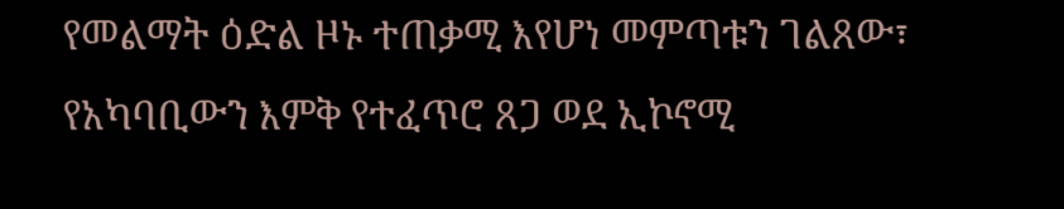የመልማት ዕድል ዞኑ ተጠቃሚ እየሆነ መምጣቱን ገልጸው፣ የአካባቢውን እምቅ የተፈጥሮ ጸጋ ወደ ኢኮኖሚ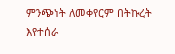ምንጭነት ለመቀየርም በትኩረት እየተሰራ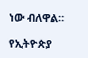ነው ብለዋል።

የኢትዮጵያ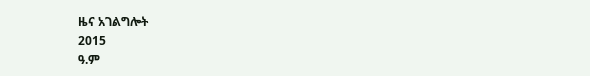ዜና አገልግሎት
2015
ዓ.ም